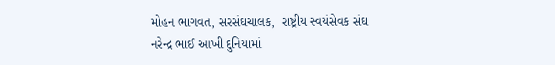મોહન ભાગવત, સરસંઘચાલક,  રાષ્ટ્રીય સ્વયંસેવક સંઘ
નરેન્દ્ર ભાઈ આખી દુનિયામાં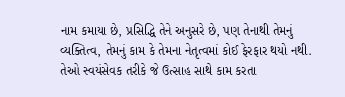નામ કમાયા છે, પ્રસિદ્ધિ તેને અનુસરે છે, પણ તેનાથી તેમનું વ્યક્તિત્વ, તેમનું કામ કે તેમના નેતૃત્વમાં કોઈ ફેરફાર થયો નથી. તેઓ સ્વયંસેવક તરીકે જે ઉત્સાહ સાથે કામ કરતા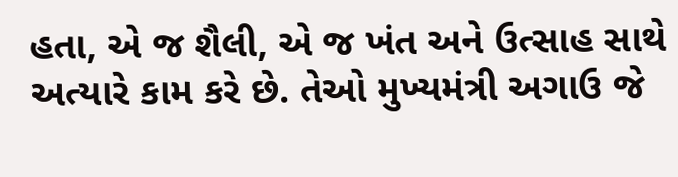હતા, એ જ શૈલી, એ જ ખંત અને ઉત્સાહ સાથે અત્યારે કામ કરે છે. તેઓ મુખ્યમંત્રી અગાઉ જે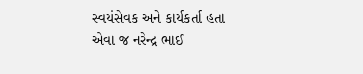સ્વયંસેવક અને કાર્યકર્તા હતા એવા જ નરેન્દ્ર ભાઈ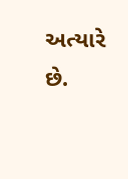અત્યારે છે.